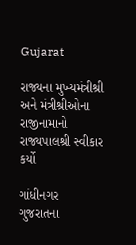Gujarat

રાજ્યના મુખ્યમંત્રીશ્રી અને મંત્રીશ્રીઓના રાજીનામાનો રાજ્યપાલશ્રી સ્વીકાર કર્યો

ગાંધીનગર
ગુજરાતના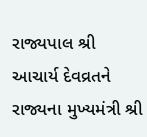રાજ્યપાલ શ્રી આચાર્ય દેવવ્રતને રાજ્યના મુખ્યમંત્રી શ્રી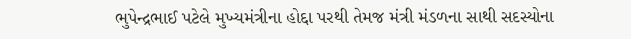ભુપેન્દ્રભાઈ પટેલે મુખ્યમંત્રીના હોદ્દા પરથી તેમજ મંત્રી મંડળના સાથી સદસ્યોના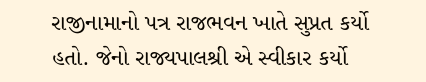રાજીનામાનો પત્ર રાજભવન ખાતે સુપ્રત કર્યો હતો. જેનો રાજ્યપાલશ્રી એ સ્વીકાર કર્યો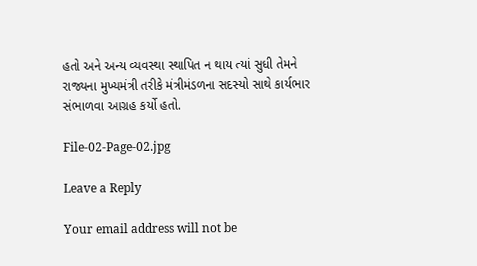હતો અને અન્ય વ્યવસ્થા સ્થાપિત ન થાય ત્યાં સુધી તેમને રાજ્યના મુખ્યમંત્રી તરીકે મંત્રીમંડળના સદસ્યો સાથે કાર્યભાર સંભાળવા આગ્રહ કર્યો હતો.

File-02-Page-02.jpg

Leave a Reply

Your email address will not be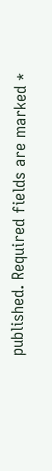published. Required fields are marked *